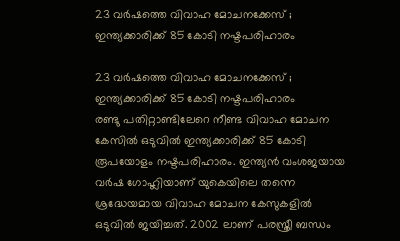23 വര്‍ഷത്തെ വിവാഹ മോചനക്കേസ് ; ഇന്ത്യക്കാരിക്ക് 85 കോടി നഷ്ടപരിഹാരം

23 വര്‍ഷത്തെ വിവാഹ മോചനക്കേസ് ; ഇന്ത്യക്കാരിക്ക് 85 കോടി നഷ്ടപരിഹാരം
രണ്ടു പതിറ്റാണ്ടിലേറെ നീണ്ട വിവാഹ മോചന കേസില്‍ ഒടുവില്‍ ഇന്ത്യക്കാരിക്ക് 85 കോടി രൂപയോളം നഷ്ടപരിഹാരം. ഇന്ത്യന്‍ വംശജയായ വര്‍ഷ ഗോഹ്ലിയാണ് യുകെയിലെ തന്നെ ശ്രദ്ധേയമായ വിവാഹ മോചന കേസുകളില്‍ ഒടുവില്‍ ജയിച്ചത്. 2002 ലാണ് പരസ്ത്രീ ബന്ധം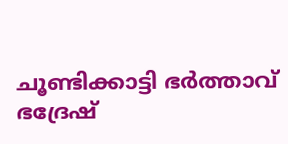ചൂണ്ടിക്കാട്ടി ഭര്‍ത്താവ് ഭദ്രേഷ്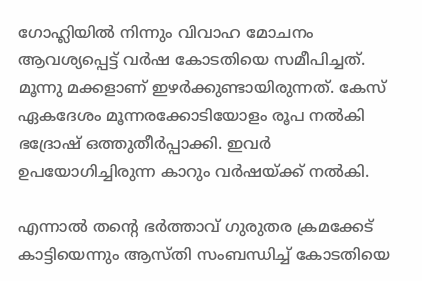ഗോഹ്ലിയില്‍ നിന്നും വിവാഹ മോചനം ആവശ്യപ്പെട്ട് വര്‍ഷ കോടതിയെ സമീപിച്ചത്. മൂന്നു മക്കളാണ് ഇഴര്‍ക്കുണ്ടായിരുന്നത്. കേസ് ഏകദേശം മൂന്നരക്കോടിയോളം രൂപ നല്‍കി ഭദ്രോഷ് ഒത്തുതീര്‍പ്പാക്കി. ഇവര്‍ ഉപയോഗിച്ചിരുന്ന കാറും വര്‍ഷയ്ക്ക് നല്‍കി.

എന്നാല്‍ തന്റെ ഭര്‍ത്താവ് ഗുരുതര ക്രമക്കേട് കാട്ടിയെന്നും ആസ്തി സംബന്ധിച്ച് കോടതിയെ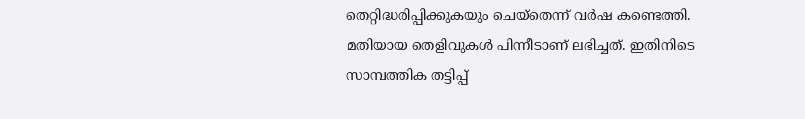തെറ്റിദ്ധരിപ്പിക്കുകയും ചെയ്‌തെന്ന് വര്‍ഷ കണ്ടെത്തി. മതിയായ തെളിവുകള്‍ പിന്നീടാണ് ലഭിച്ചത്. ഇതിനിടെ സാമ്പത്തിക തട്ടിപ്പ്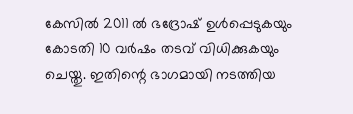കേസില്‍ 2011 ല്‍ ഭദ്രോഷ് ഉള്‍പ്പെടുകയും കോടതി 10 വര്‍ഷം തടവ് വിധിക്കുകയും ചെയ്തു. ഇതിന്റെ ഭാഗമായി നടത്തിയ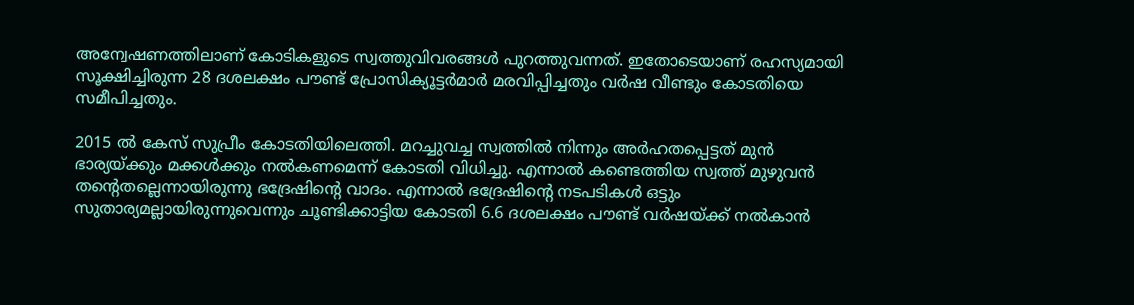അന്വേഷണത്തിലാണ് കോടികളുടെ സ്വത്തുവിവരങ്ങള്‍ പുറത്തുവന്നത്. ഇതോടെയാണ് രഹസ്യമായി സൂക്ഷിച്ചിരുന്ന 28 ദശലക്ഷം പൗണ്ട് പ്രോസിക്യൂട്ടര്‍മാര്‍ മരവിപ്പിച്ചതും വര്‍ഷ വീണ്ടും കോടതിയെ സമീപിച്ചതും.

2015 ല്‍ കേസ് സുപ്രീം കോടതിയിലെത്തി. മറച്ചുവച്ച സ്വത്തില്‍ നിന്നും അര്‍ഹതപ്പെട്ടത് മുന്‍ ഭാര്യയ്ക്കും മക്കള്‍ക്കും നല്‍കണമെന്ന് കോടതി വിധിച്ചു. എന്നാല്‍ കണ്ടെത്തിയ സ്വത്ത് മുഴുവന്‍ തന്റെതല്ലെന്നായിരുന്നു ഭദ്രേഷിന്റെ വാദം. എന്നാല്‍ ഭദ്രേഷിന്റെ നടപടികള്‍ ഒട്ടും സുതാര്യമല്ലായിരുന്നുവെന്നും ചൂണ്ടിക്കാട്ടിയ കോടതി 6.6 ദശലക്ഷം പൗണ്ട് വര്‍ഷയ്ക്ക് നല്‍കാന്‍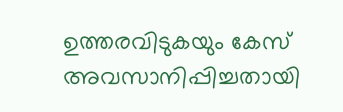ഉത്തരവിടുകയും കേസ് അവസാനിപ്പിച്ചതായി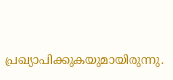പ്രഖ്യാപിക്കുകയുമായിരുന്നു.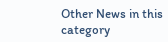Other News in this category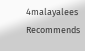4malayalees Recommends